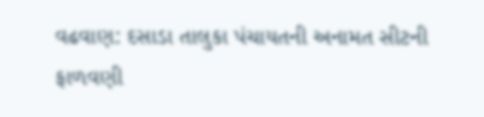વઢવાણ: દસાડા તાલુકા પંચાયતની અનામત સીટની ફાળવણી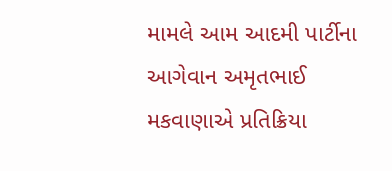મામલે આમ આદમી પાર્ટીના આગેવાન અમૃતભાઈ મકવાણાએ પ્રતિક્રિયા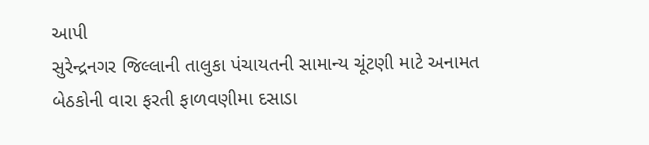આપી
સુરેન્દ્રનગર જિલ્લાની તાલુકા પંચાયતની સામાન્ય ચૂંટણી માટે અનામત બેઠકોની વારા ફરતી ફાળવણીમા દસાડા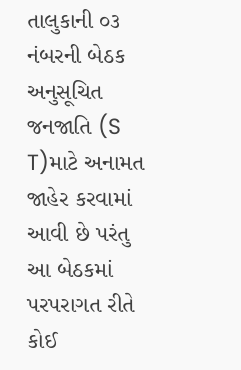તાલુકાની ૦૩ નંબરની બેઠક અનુસૂચિત જનજાતિ (S T)માટે અનામત જાહેર કરવામાં આવી છે પરંતુ આ બેઠકમાં પરપરાગત રીતે કોઈ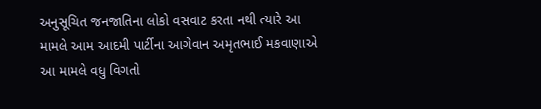અનુસૂચિત જનજાતિના લોકો વસવાટ કરતા નથી ત્યારે આ મામલે આમ આદમી પાર્ટીના આગેવાન અમૃતભાઈ મકવાણાએ આ મામલે વધુ વિગતો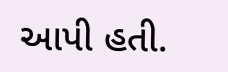આપી હતી.